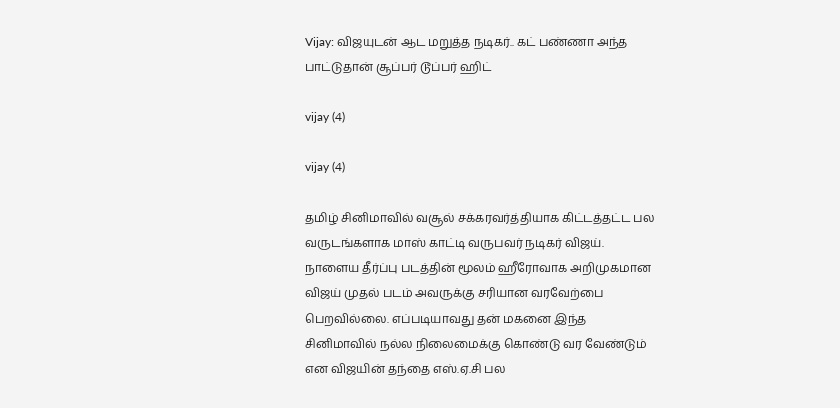Vijay: விஜயுடன் ஆட மறுத்த நடிகர்.. கட் பண்ணா அந்த பாட்டுதான் சூப்பர் டூப்பர் ஹிட்

vijay (4)

vijay (4)

தமிழ் சினிமாவில் வசூல் சக்கரவர்த்தியாக கிட்டத்தட்ட பல வருடங்களாக மாஸ் காட்டி வருபவர் நடிகர் விஜய். நாளைய தீர்ப்பு படத்தின் மூலம் ஹீரோவாக அறிமுகமான விஜய் முதல் படம் அவருக்கு சரியான வரவேற்பை பெறவில்லை. எப்படியாவது தன் மகனை இந்த சினிமாவில் நல்ல நிலைமைக்கு கொண்டு வர வேண்டும் என விஜயின் தந்தை எஸ்.ஏ.சி பல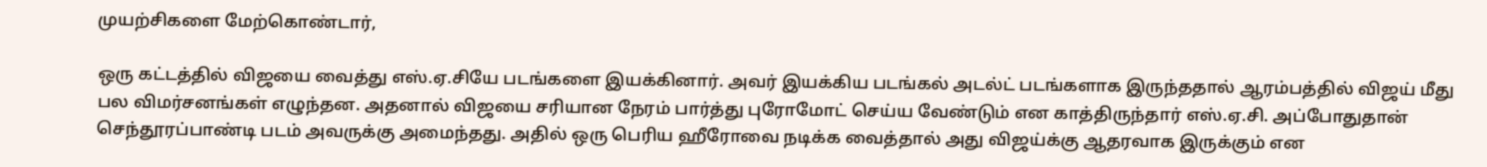முயற்சிகளை மேற்கொண்டார்,

ஒரு கட்டத்தில் விஜயை வைத்து எஸ்.ஏ.சியே படங்களை இயக்கினார். அவர் இயக்கிய படங்கல் அடல்ட் படங்களாக இருந்ததால் ஆரம்பத்தில் விஜய் மீது பல விமர்சனங்கள் எழுந்தன. அதனால் விஜயை சரியான நேரம் பார்த்து புரோமோட் செய்ய வேண்டும் என காத்திருந்தார் எஸ்.ஏ.சி. அப்போதுதான் செந்தூரப்பாண்டி படம் அவருக்கு அமைந்தது. அதில் ஒரு பெரிய ஹீரோவை நடிக்க வைத்தால் அது விஜய்க்கு ஆதரவாக இருக்கும் என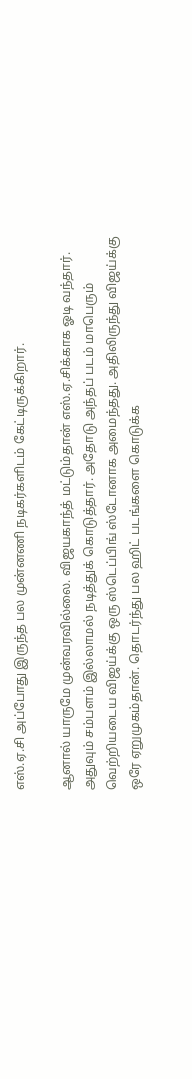எஸ்.ஏ.சி அப்போது இருந்த பல முன்னணி நடிகர்களிடம் கேட்டிருக்கிறார்.

ஆனால் யாருமே முன்வரவில்லை. விஜயகாந்த் மட்டும்தான் எஸ்.ஏ.சிக்காக ஓடி வந்தார். அதுவும் சம்பளம் இல்லாமல் நடித்துக் கொடுத்தார். அதோடு அந்தப் படம் மாபெரும் வெற்றியடைய விஜய்க்கு ஒரு ஸ்டெப்பிங் ஸ்டோனாக அமைந்தது. அதிலிருந்து விஜய்க்கு ஒரே ஏறுமுகம்தான். தொடர்ந்து பல ஹிட் படங்களை கொடுக்க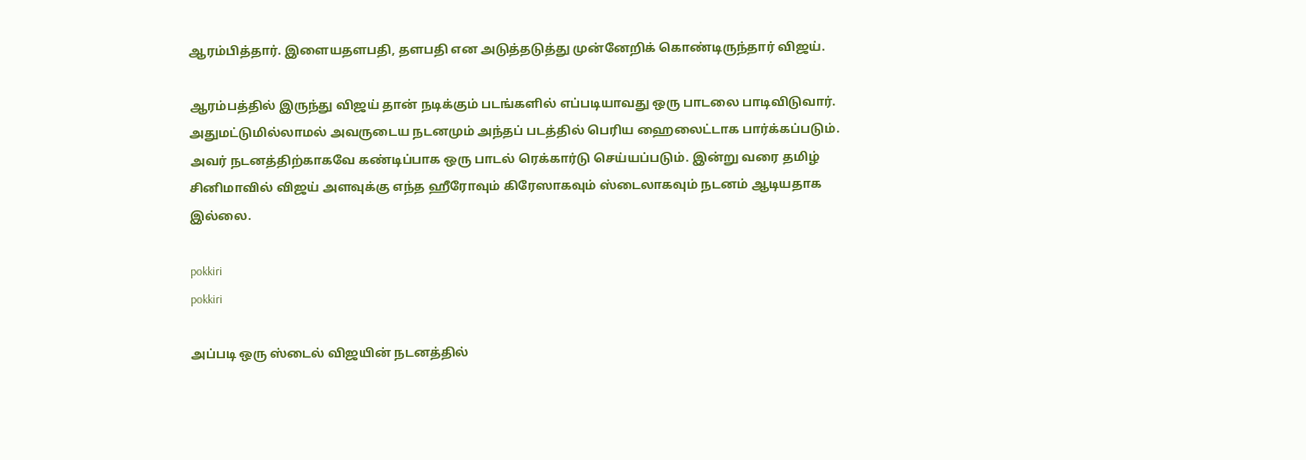ஆரம்பித்தார். இளையதளபதி, தளபதி என அடுத்தடுத்து முன்னேறிக் கொண்டிருந்தார் விஜய்.

ஆரம்பத்தில் இருந்து விஜய் தான் நடிக்கும் படங்களில் எப்படியாவது ஒரு பாடலை பாடிவிடுவார். அதுமட்டுமில்லாமல் அவருடைய நடனமும் அந்தப் படத்தில் பெரிய ஹைலைட்டாக பார்க்கப்படும். அவர் நடனத்திற்காகவே கண்டிப்பாக ஒரு பாடல் ரெக்கார்டு செய்யப்படும். இன்று வரை தமிழ் சினிமாவில் விஜய் அளவுக்கு எந்த ஹீரோவும் கிரேஸாகவும் ஸ்டைலாகவும் நடனம் ஆடியதாக இல்லை.

pokkiri
pokkiri

அப்படி ஒரு ஸ்டைல் விஜயின் நடனத்தில்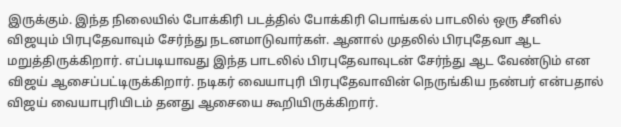இருக்கும். இந்த நிலையில் போக்கிரி படத்தில் போக்கிரி பொங்கல் பாடலில் ஒரு சீனில் விஜயும் பிரபுதேவாவும் சேர்ந்து நடனமாடுவார்கள். ஆனால் முதலில் பிரபுதேவா ஆட மறுத்திருக்கிறார். எப்படியாவது இந்த பாடலில் பிரபுதேவாவுடன் சேர்ந்து ஆட வேண்டும் என விஜய் ஆசைப்பட்டிருக்கிறார். நடிகர் வையாபுரி பிரபுதேவாவின் நெருங்கிய நண்பர் என்பதால் விஜய் வையாபுரியிடம் தனது ஆசையை கூறியிருக்கிறார்.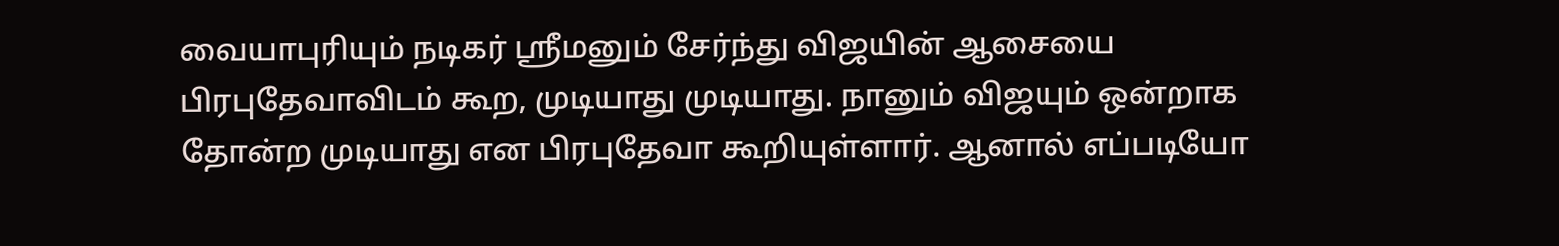வையாபுரியும் நடிகர் ஸ்ரீமனும் சேர்ந்து விஜயின் ஆசையை பிரபுதேவாவிடம் கூற, முடியாது முடியாது. நானும் விஜயும் ஒன்றாக தோன்ற முடியாது என பிரபுதேவா கூறியுள்ளார். ஆனால் எப்படியோ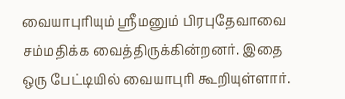வையாபுரியும் ஸ்ரீமனும் பிரபுதேவாவை சம்மதிக்க வைத்திருக்கின்றனர். இதை ஒரு பேட்டியில் வையாபுரி கூறியுள்ளார்.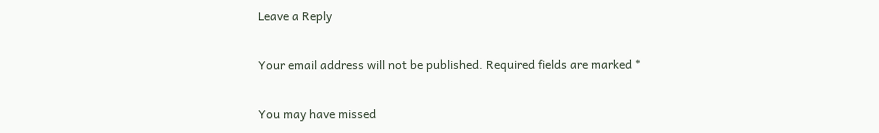Leave a Reply

Your email address will not be published. Required fields are marked *

You may have missed